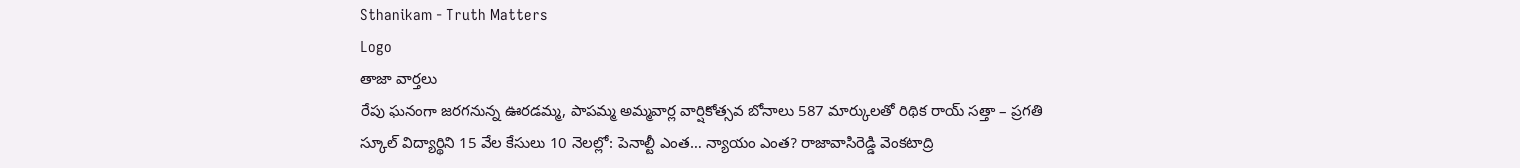Sthanikam - Truth Matters
Logo
తాజా వార్తలు
రేపు ఘనంగా జరగనున్న ఊరడమ్మ, పాపమ్మ అమ్మవార్ల వార్షికోత్సవ బోనాలు 587 మార్కులతో రిథిక రాయ్ సత్తా – ప్రగతి స్కూల్ విద్యార్థిని 15 వేల కేసులు 10 నెలల్లో: పెనాల్టీ ఎంత… న్యాయం ఎంత? రాజావాసిరెడ్డి వెంకటాద్రి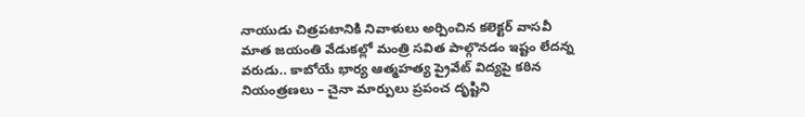నాయుడు చిత్రపటానికి నివాళులు అర్పించిన కలెక్టర్ వాసవీ మాత జయంతి వేడుకల్లో మంత్రి సవిత పాల్గొనడం ఇష్టం లేదన్న వరుడు.. కాబోయే భార్య ఆత్మహత్య ప్రైవేట్ విద్యపై కఠిన నియంత్రణలు – చైనా మార్పులు ప్రపంచ దృష్టిని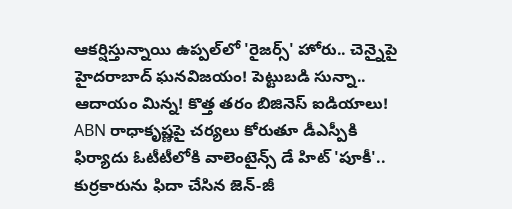ఆకర్షిస్తున్నాయి ఉప్పల్‌లో 'రైజర్స్' హోరు.. చెన్నైపై హైదరాబాద్ ఘనవిజయం! పెట్టుబడి సున్నా.. ఆదాయం మిన్న! కొత్త తరం బిజినెస్ ఐడియాలు! ABN రాధాకృష్ణపై చర్యలు కోరుతూ డీఎస్పీకి ఫిర్యాదు ఓటీటీలోకి వాలెంటైన్స్ డే హిట్ 'పూకీ'.. కుర్రకారును ఫిదా చేసిన జెన్-జీ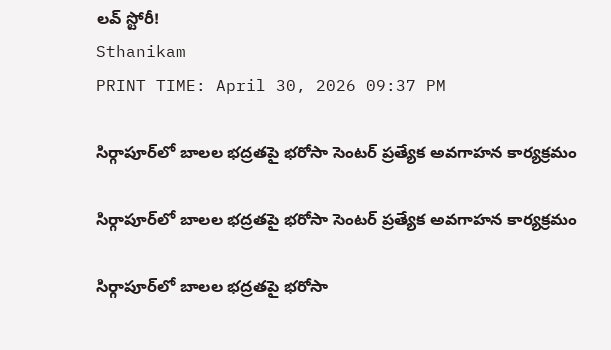లవ్ స్టోరీ!
Sthanikam
PRINT TIME: April 30, 2026 09:37 PM

సిర్గాపూర్‌లో బాలల భద్రతపై భరోసా సెంటర్ ప్రత్యేక అవగాహన కార్యక్రమం

సిర్గాపూర్‌లో బాలల భద్రతపై భరోసా సెంటర్ ప్రత్యేక అవగాహన కార్యక్రమం

సిర్గాపూర్‌లో బాలల భద్రతపై భరోసా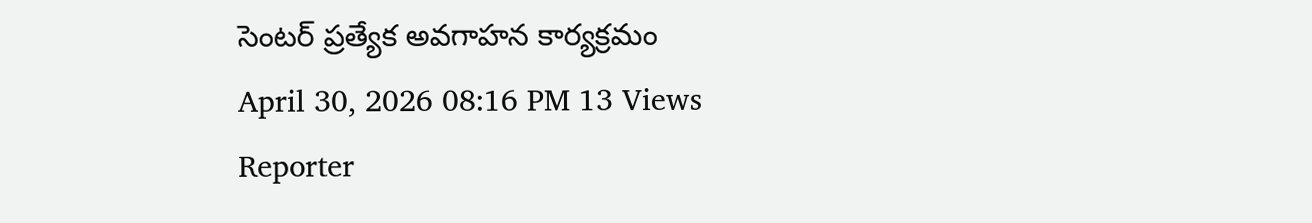సెంటర్ ప్రత్యేక అవగాహన కార్యక్రమం
April 30, 2026 08:16 PM 13 Views
Reporter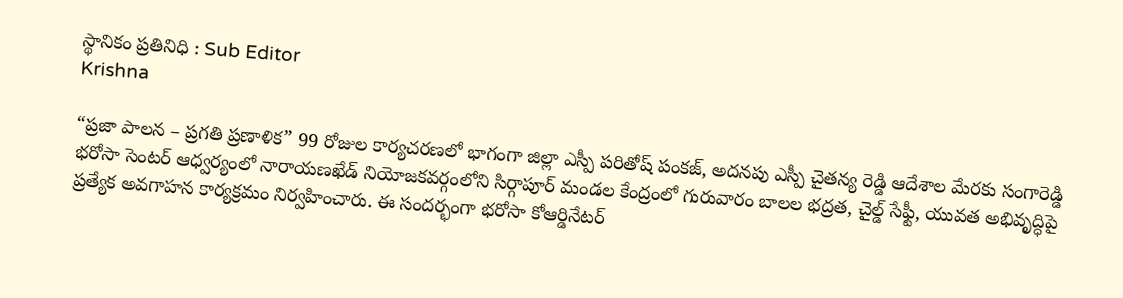స్థానికం ప్రతినిధి : Sub Editor
Krishna

“ప్రజా పాలన – ప్రగతి ప్రణాళిక” 99 రోజుల కార్యచరణలో భాగంగా జిల్లా ఎస్పీ పరితోష్ పంకజ్, అదనపు ఎస్పీ చైతన్య రెడ్డి ఆదేశాల మేరకు సంగారెడ్డి భరోసా సెంటర్ ఆధ్వర్యంలో నారాయణఖేడ్ నియోజకవర్గంలోని సిర్గాపూర్ మండల కేంద్రంలో గురువారం బాలల భద్రత, చైల్డ్ సేఫ్టీ, యువత అభివృద్ధిపై ప్రత్యేక అవగాహన కార్యక్రమం నిర్వహించారు. ఈ సందర్భంగా భరోసా కోఆర్డినేటర్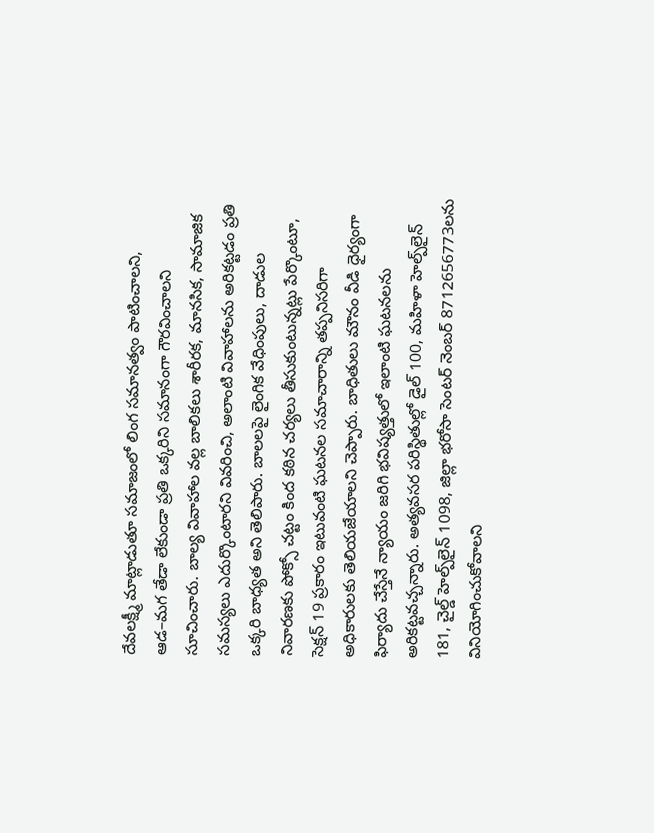దేవలక్ష్మీ మాట్లాడుతూ సమాజంలో లింగ సమానత్వం పాటించాలని, ఆడ–మగ తేడా లేకుండా ప్రతి ఒక్కరిని సమానంగా గౌరవించాలని సూచించారు. బాల్య వివాహాల వల్ల బాలికలు శారీరక, మానసిక, సామాజిక సమస్యలు ఎదుర్కొంటారని వివరించి, అలాంటి వివాహాలను అరికట్టడం ప్రతి ఒక్కరి బాధ్యత అని తెలిపారు. బాలలపై లైంగిక వేధింపులు, దాడుల నివారణకు పోక్సో చట్టం కింద కఠిన చర్యలు తీసుకుంటున్నట్లు పేర్కొంటూ, సెక్షన్ 19 ప్రకారం ఇటువంటి ఘటనల సమాచారాన్ని తప్పనిసరిగా అధికారులకు తెలియజేయాలని చెప్పారు. బాధితులు మౌనం వీడి ధైర్యంగా ఫిర్యాదు చేస్తేనే న్యాయం జరిగి భవిష్యత్తులో ఇలాంటి ఘటనలను అరికట్టవచ్చన్నారు. అత్యవసర పరిస్థితుల్లో డైల్ 100, మహిళా హెల్ప్‌లైన్ 181, చైల్డ్ హెల్ప్‌లైన్ 1098, జిల్లా భరోసా సెంటర్ నెంబర్ 8712656773లను వినియోగించుకోవాలని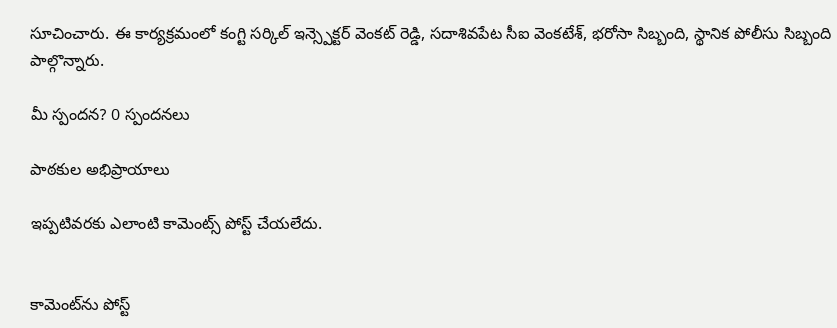సూచించారు. ఈ కార్యక్రమంలో కంగ్టి సర్కిల్ ఇన్స్పెక్టర్ వెంకట్ రెడ్డి, సదాశివపేట సీఐ వెంకటేశ్, భరోసా సిబ్బంది, స్థానిక పోలీసు సిబ్బంది పాల్గొన్నారు.

మీ స్పందన? 0 స్పందనలు

పాఠకుల అభిప్రాయాలు

ఇప్పటివరకు ఎలాంటి కామెంట్స్ పోస్ట్ చేయలేదు.


కామెంట్‌ను పోస్ట్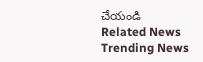చేయండి
Related News
Trending News